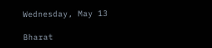Wednesday, May 13

Bharat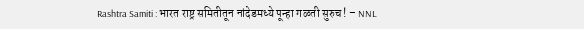Rashtra Samiti : भारत राष्ट्र समितीतून नांदेडमध्ये पून्हा गळती सुरुच ! – NNL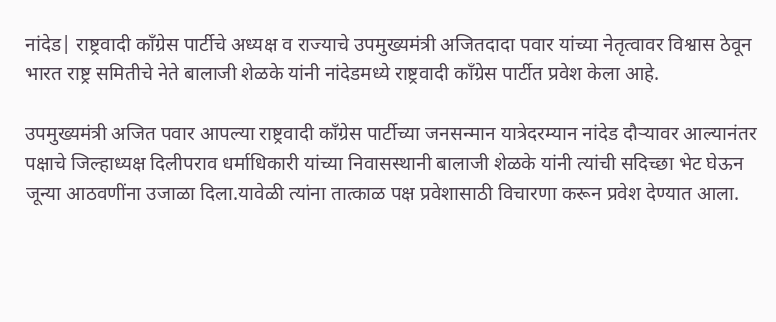नांदेड| राष्ट्रवादी काँग्रेस पार्टीचे अध्यक्ष व राज्याचे उपमुख्यमंत्री अजितदादा पवार यांच्या नेतृत्वावर विश्वास ठेवून भारत राष्ट्र समितीचे नेते बालाजी शेळके यांनी नांदेडमध्ये राष्ट्रवादी काँग्रेस पार्टीत प्रवेश केला आहे.

उपमुख्यमंत्री अजित पवार आपल्या राष्ट्रवादी काँग्रेस पार्टीच्या जनसन्मान यात्रेदरम्यान नांदेड दौर्‍यावर आल्यानंतर पक्षाचे जिल्हाध्यक्ष दिलीपराव धर्माधिकारी यांच्या निवासस्थानी बालाजी शेळके यांनी त्यांची सदिच्छा भेट घेऊन जून्या आठवणींना उजाळा दिला.यावेळी त्यांना तात्काळ पक्ष प्रवेशासाठी विचारणा करून प्रवेश देण्यात आला.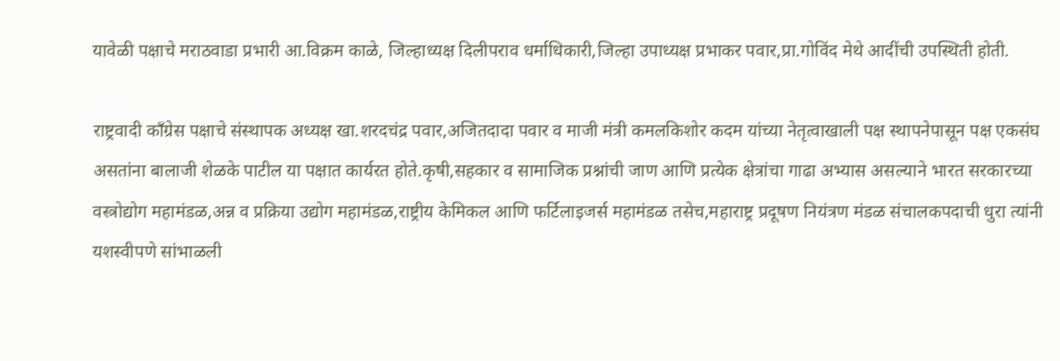यावेळी पक्षाचे मराठवाडा प्रभारी आ.विक्रम काळे, जिल्हाध्यक्ष दिलीपराव धर्माधिकारी,जिल्हा उपाध्यक्ष प्रभाकर पवार,प्रा.गोविंद मेथे आदींची उपस्थिती होती.

राष्ट्रवादी काँग्रेस पक्षाचे संस्थापक अध्यक्ष खा.शरदचंद्र पवार,अजितदादा पवार व माजी मंत्री कमलकिशोर कदम यांच्या नेतृत्वाखाली पक्ष स्थापनेपासून पक्ष एकसंघ असतांना बालाजी शेळके पाटील या पक्षात कार्यरत होते.कृषी,सहकार व सामाजिक प्रश्नांची जाण आणि प्रत्येक क्षेत्रांचा गाढा अभ्यास असल्याने भारत सरकारच्या वस्त्रोद्योग महामंडळ,अन्न व प्रक्रिया उद्योग महामंडळ,राष्ट्रीय केमिकल आणि फर्टिलाइजर्स महामंडळ तसेच,महाराष्ट्र प्रदूषण नियंत्रण मंडळ संचालकपदाची धुरा त्यांनी यशस्वीपणे सांभाळली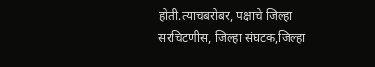होती.त्याचबरोबर, पक्षाचे जिल्हा सरचिटणीस, जिल्हा संघटक,जिल्हा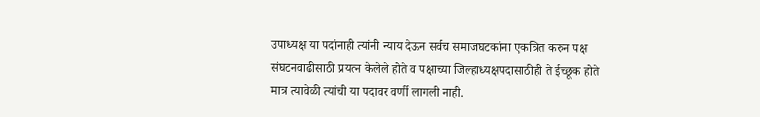उपाध्यक्ष या पदांनाही त्यांनी न्याय देऊन सर्वच समाजघटकांना एकत्रित करुन पक्ष संघटनवाढीसाठी प्रयत्न केलेले होते व पक्षाच्या जिल्हाध्यक्षपदासाठीही ते ईच्छूक होते मात्र त्यावेळी त्यांची या पदावर वर्णी लागली नाही.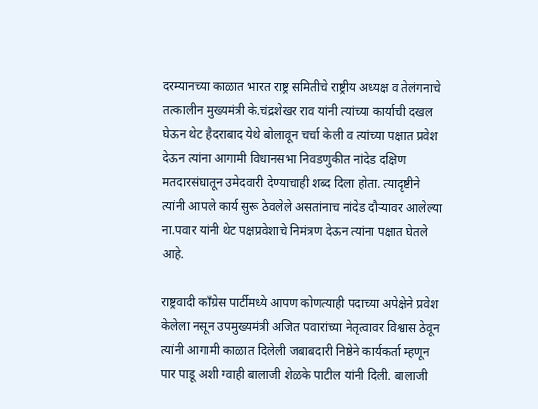दरम्यानच्या काळात भारत राष्ट्र समितीचे राष्ट्रीय अध्यक्ष व तेलंगनाचे तत्कालीन मुख्यमंत्री के.चंद्रशेखर राव यांनी त्यांच्या कार्याची दखल घेऊन थेट हैदराबाद येथे बोलावून चर्चा केली व त्यांच्या पक्षात प्रवेश देऊन त्यांना आगामी विधानसभा निवडणुकीत नांदेड दक्षिण मतदारसंघातून उमेदवारी देण्याचाही शब्द दिला होता. त्यादृष्टीने त्यांनी आपले कार्य सुरू ठेवलेले असतांनाच नांदेड दौर्‍यावर आलेल्या ना.पवार यांनी थेट पक्षप्रवेशाचे निमंत्रण देऊन त्यांना पक्षात घेतले आहे.

राष्ट्रवादी काँग्रेस पार्टीमध्ये आपण कोणत्याही पदाच्या अपेक्षेने प्रवेश केलेला नसून उपमुख्यमंत्री अजित पवारांच्या नेतृत्वावर विश्वास ठेवून त्यांनी आगामी काळात दिलेली जबाबदारी निष्ठेने कार्यकर्ता म्हणून पार पाडू अशी ग्वाही बालाजी शेळके पाटील यांनी दिली. बालाजी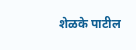शेळके पाटील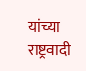यांच्या राष्ट्रवादी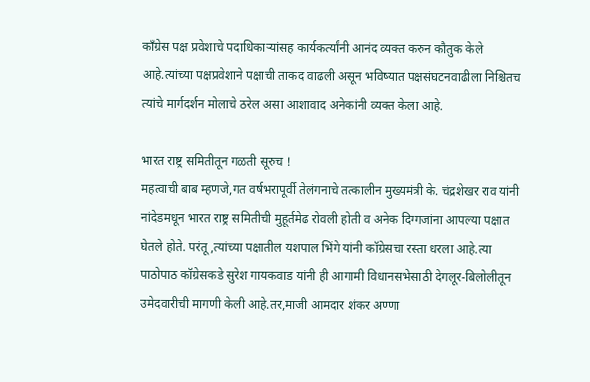काँग्रेस पक्ष प्रवेशाचे पदाधिकाऱ्यांसह कार्यकर्त्यांनी आनंद व्यक्त करुन कौतुक केले आहे.त्यांच्या पक्षप्रवेशाने पक्षाची ताकद वाढली असून भविष्यात पक्षसंघटनवाढीला निश्चितच त्यांचे मार्गदर्शन मोलाचे ठरेल असा आशावाद अनेकांनी व्यक्त केला आहे.

भारत राष्ट्र समितीतून गळती सूरुच !
महत्वाची बाब म्हणजे,गत वर्षभरापूर्वी तेलंगनाचे तत्कालीन मुख्यमंत्री के. चंद्रशेखर राव यांनी नांदेडमधून भारत राष्ट्र समितीची मुहूर्तमेढ रोवली होती व अनेक दिग्गजांना आपल्या पक्षात घेतले होते. परंतू,त्यांच्या पक्षातील यशपाल भिंगे यांनी कॉग्रेसचा रस्ता धरला आहे.त्या पाठोपाठ कॉग्रेसकडे सुरेश गायकवाड यांनी ही आगामी विधानसभेसाठी देगलूर-बिलोलीतून उमेदवारीची मागणी केली आहे.तर,माजी आमदार शंकर अण्णा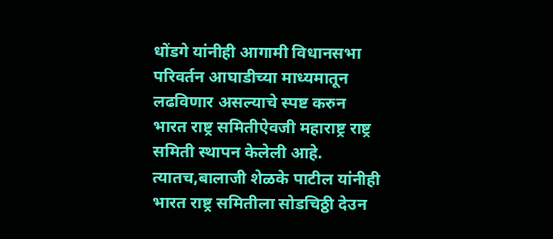धोंडगे यांनीही आगामी विधानसभा परिवर्तन आघाडीच्या माध्यमातून लढविणार असल्याचे स्पष्ट करुन भारत राष्ट्र समितीऐवजी महाराष्ट्र राष्ट्र समिती स्थापन केलेली आहे. त्यातच,बालाजी शेळके पाटील यांनीही भारत राष्ट्र समितीला सोडचिठ्ठी देउन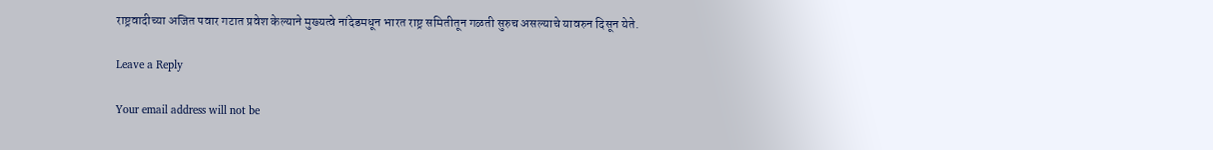राष्ट्रवादीच्या अजित पवार गटात प्रवेश केल्याने मुख्यत्वे नांदेडमधून भारत राष्ट्र समितीतून गळती सुरुच असल्याचे यावरुन दिसून येते.

Leave a Reply

Your email address will not be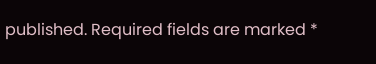published. Required fields are marked *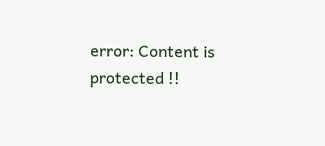error: Content is protected !!